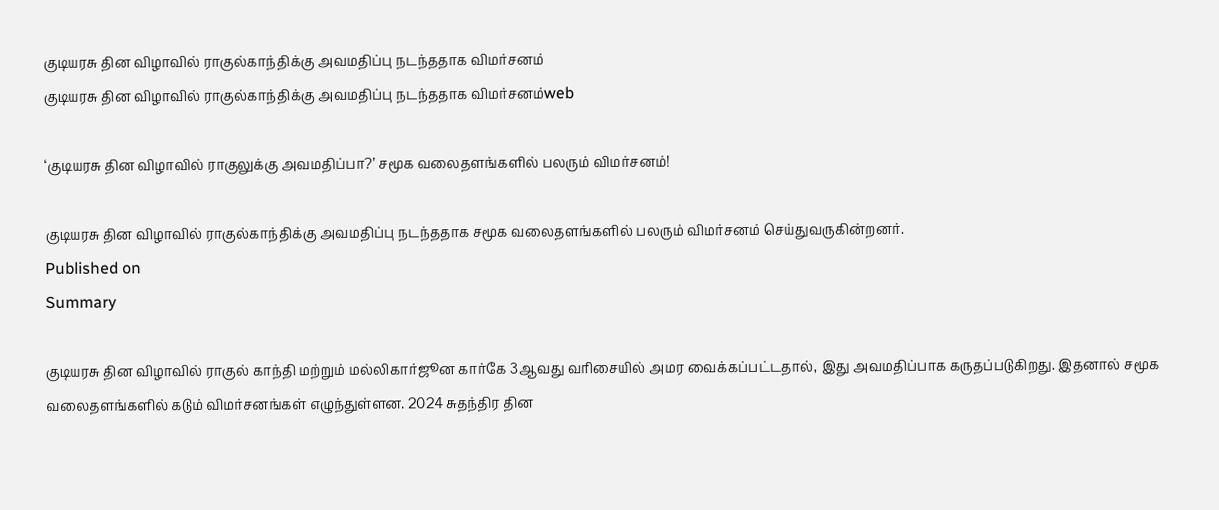குடியரசு தின விழாவில் ராகுல்காந்திக்கு அவமதிப்பு நடந்ததாக விமர்சனம்
குடியரசு தின விழாவில் ராகுல்காந்திக்கு அவமதிப்பு நடந்ததாக விமர்சனம்web

‘குடியரசு தின விழாவில் ராகுலுக்கு அவமதிப்பா?’ சமூக வலைதளங்களில் பலரும் விமர்சனம்!

குடியரசு தின விழாவில் ராகுல்காந்திக்கு அவமதிப்பு நடந்ததாக சமூக வலைதளங்களில் பலரும் விமர்சனம் செய்துவருகின்றனர்.
Published on
Summary

குடியரசு தின விழாவில் ராகுல் காந்தி மற்றும் மல்லிகார்ஜூன கார்கே 3ஆவது வரிசையில் அமர வைக்கப்பட்டதால், இது அவமதிப்பாக கருதப்படுகிறது. இதனால் சமூக வலைதளங்களில் கடும் விமர்சனங்கள் எழுந்துள்ளன. 2024 சுதந்திர தின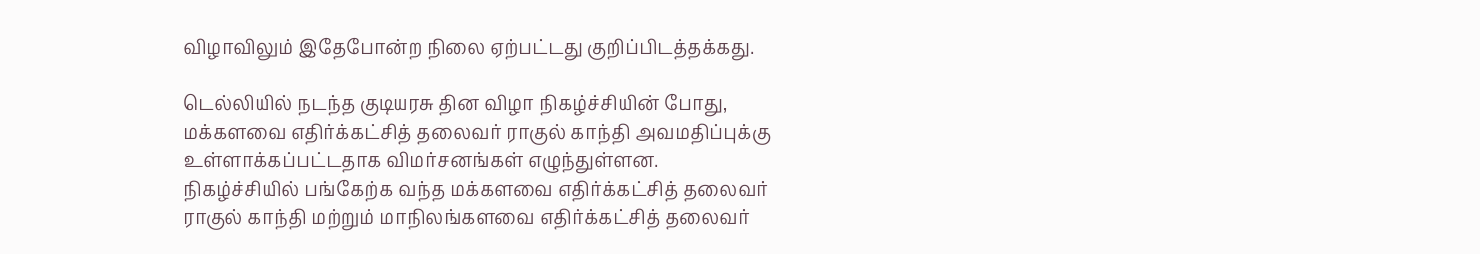விழாவிலும் இதேபோன்ற நிலை ஏற்பட்டது குறிப்பிடத்தக்கது.

டெல்லியில் நடந்த குடியரசு தின விழா நிகழ்ச்சியின் போது, மக்களவை எதிர்க்கட்சித் தலைவர் ராகுல் காந்தி அவமதிப்புக்கு உள்ளாக்கப்பட்டதாக விமர்சனங்கள் எழுந்துள்ளன. நிகழ்ச்சியில் பங்கேற்க வந்த மக்களவை எதிர்க்கட்சித் தலைவர் ராகுல் காந்தி மற்றும் மாநிலங்களவை எதிர்க்கட்சித் தலைவர்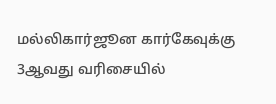மல்லிகார்ஜூன கார்கேவுக்கு 3ஆவது வரிசையில்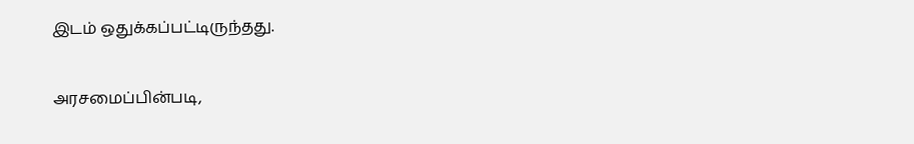இடம் ஒதுக்கப்பட்டிருந்தது.

அரசமைப்பின்படி,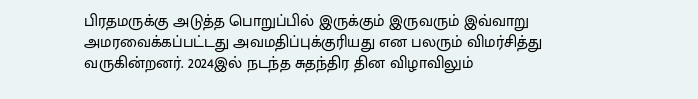பிரதமருக்கு அடுத்த பொறுப்பில் இருக்கும் இருவரும் இவ்வாறு அமரவைக்கப்பட்டது அவமதிப்புக்குரியது என பலரும் விமர்சித்து வருகின்றனர். 2024இல் நடந்த சுதந்திர தின விழாவிலும்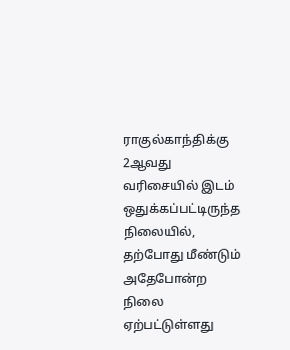ராகுல்காந்திக்கு 2ஆவது வரிசையில் இடம் ஒதுக்கப்பட்டிருந்த நிலையில், தற்போது மீண்டும் அதேபோன்ற நிலை ஏற்பட்டுள்ளது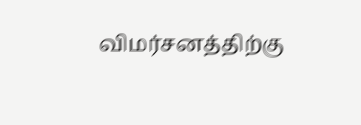விமர்சனத்திற்கு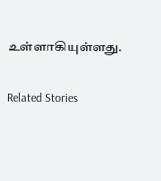உள்ளாகியுள்ளது.

Related Stories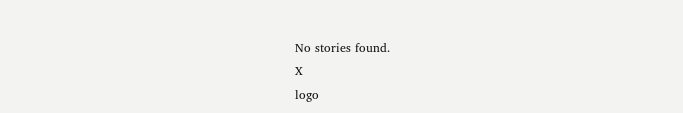No stories found.
X
logo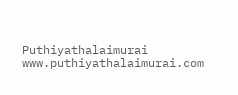Puthiyathalaimurai
www.puthiyathalaimurai.com